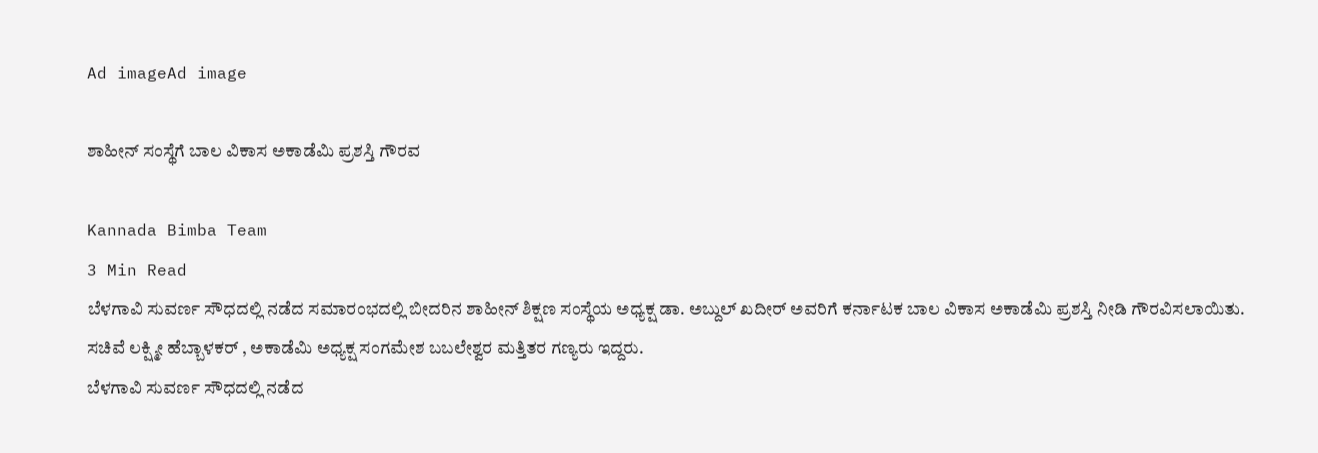Ad imageAd image

ಶಾಹೀನ್ ಸಂಸ್ಥೆಗೆ ಬಾಲ ವಿಕಾಸ ಅಕಾಡೆಮಿ ಪ್ರಶಸ್ತಿ ಗೌರವ

Kannada Bimba Team
3 Min Read
ಬೆಳಗಾವಿ ಸುವರ್ಣ ಸೌಧದಲ್ಲಿ ನಡೆದ ಸಮಾರಂಭದಲ್ಲಿ ಬೀದರಿನ ಶಾಹೀನ್ ಶಿಕ್ಷಣ ಸಂಸ್ಥೆಯ ಅಧ್ಯಕ್ಷ ಡಾ. ಅಬ್ದುಲ್ ಖದೀರ್ ಅವರಿಗೆ ಕರ್ನಾಟಕ ಬಾಲ ವಿಕಾಸ ಅಕಾಡೆಮಿ ಪ್ರಶಸ್ತಿ ನೀಡಿ ಗೌರವಿಸಲಾಯಿತು. ಸಚಿವೆ ಲಕ್ಷ್ಮೀ ಹೆಬ್ಬಾಳಕರ್ , ಅಕಾಡೆಮಿ ಅಧ್ಯಕ್ಷ ಸಂಗಮೇಶ ಬಬಲೇಶ್ವರ ಮತ್ತಿತರ ಗಣ್ಯರು ಇದ್ದರು.
ಬೆಳಗಾವಿ ಸುವರ್ಣ ಸೌಧದಲ್ಲಿ ನಡೆದ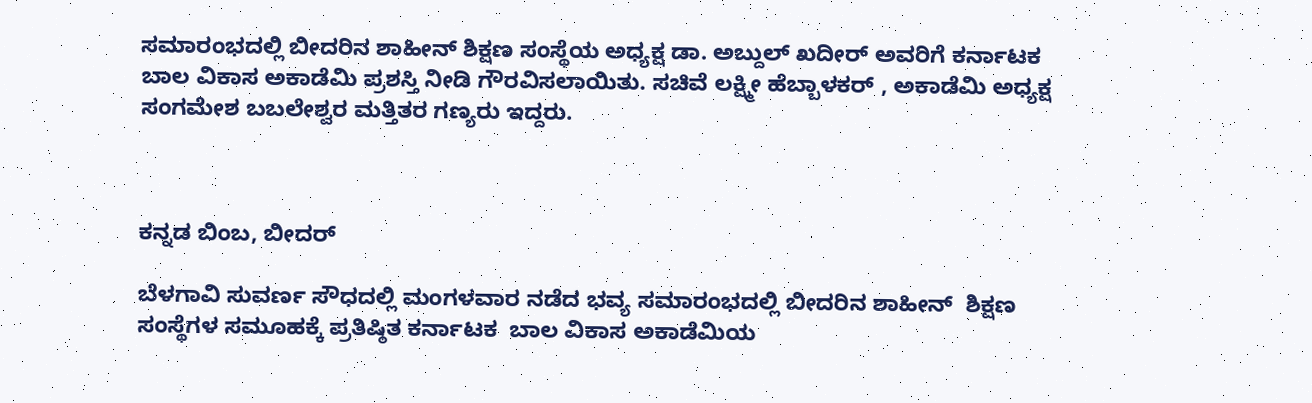ಸಮಾರಂಭದಲ್ಲಿ ಬೀದರಿನ ಶಾಹೀನ್ ಶಿಕ್ಷಣ ಸಂಸ್ಥೆಯ ಅಧ್ಯಕ್ಷ ಡಾ. ಅಬ್ದುಲ್ ಖದೀರ್ ಅವರಿಗೆ ಕರ್ನಾಟಕ ಬಾಲ ವಿಕಾಸ ಅಕಾಡೆಮಿ ಪ್ರಶಸ್ತಿ ನೀಡಿ ಗೌರವಿಸಲಾಯಿತು. ಸಚಿವೆ ಲಕ್ಷ್ಮೀ ಹೆಬ್ಬಾಳಕರ್ , ಅಕಾಡೆಮಿ ಅಧ್ಯಕ್ಷ ಸಂಗಮೇಶ ಬಬಲೇಶ್ವರ ಮತ್ತಿತರ ಗಣ್ಯರು ಇದ್ದರು.



ಕನ್ನಡ ಬಿಂಬ, ಬೀದರ್

ಬೆಳಗಾವಿ ಸುವರ್ಣ ಸೌಧದಲ್ಲಿ ಮಂಗಳವಾರ ನಡೆದ ಭವ್ಯ ಸಮಾರಂಭದಲ್ಲಿ ಬೀದರಿನ ಶಾಹೀನ್  ಶಿಕ್ಷಣ ಸಂಸ್ಥೆಗಳ ಸಮೂಹಕ್ಕೆ ಪ್ರತಿಷ್ಠಿತ ಕರ್ನಾಟಕ  ಬಾಲ ವಿಕಾಸ ಅಕಾಡೆಮಿಯ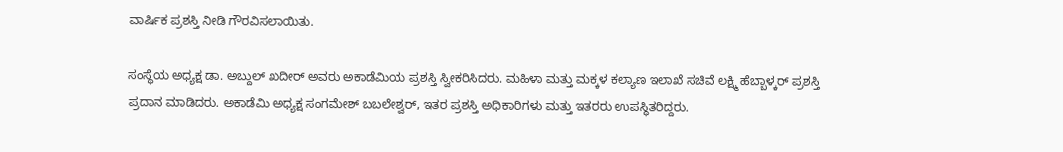ವಾರ್ಷಿಕ ಪ್ರಶಸ್ತಿ ನೀಡಿ ಗೌರವಿಸಲಾಯಿತು.

ಸಂಸ್ಥೆಯ ಅಧ್ಯಕ್ಷ ಡಾ. ಅಬ್ದುಲ್ ಖದೀರ್ ಅವರು ಅಕಾಡೆಮಿಯ ಪ್ರಶಸ್ತಿ ಸ್ವೀಕರಿಸಿದರು. ಮಹಿಳಾ ಮತ್ತು ಮಕ್ಕಳ ಕಲ್ಯಾಣ ಇಲಾಖೆ ಸಚಿವೆ ಲಕ್ಷ್ಮಿ ಹೆಬ್ಬಾಳ್ಕರ್ ಪ್ರಶಸ್ತಿ ಪ್ರದಾನ ಮಾಡಿದರು. ಅಕಾಡೆಮಿ ಅಧ್ಯಕ್ಷ ಸಂಗಮೇಶ್ ಬಬಲೇಶ್ವರ್, ಇತರ ಪ್ರಶಸ್ತಿ ಅಧಿಕಾರಿಗಳು ಮತ್ತು ಇತರರು ಉಪಸ್ಥಿತರಿದ್ದರು.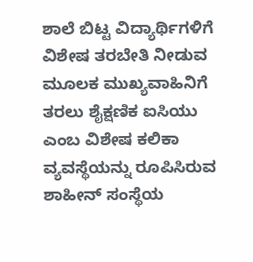ಶಾಲೆ ಬಿಟ್ಟ ವಿದ್ಯಾರ್ಥಿಗಳಿಗೆ ವಿಶೇಷ ತರಬೇತಿ ನೀಡುವ ಮೂಲಕ ಮುಖ್ಯವಾಹಿನಿಗೆ ತರಲು ಶೈಕ್ಷಣಿಕ ಐಸಿಯು ಎಂಬ ವಿಶೇಷ ಕಲಿಕಾ ವ್ಯವಸ್ಥೆಯನ್ನು ರೂಪಿಸಿರುವ ಶಾಹೀನ್ ಸಂಸ್ಥೆಯ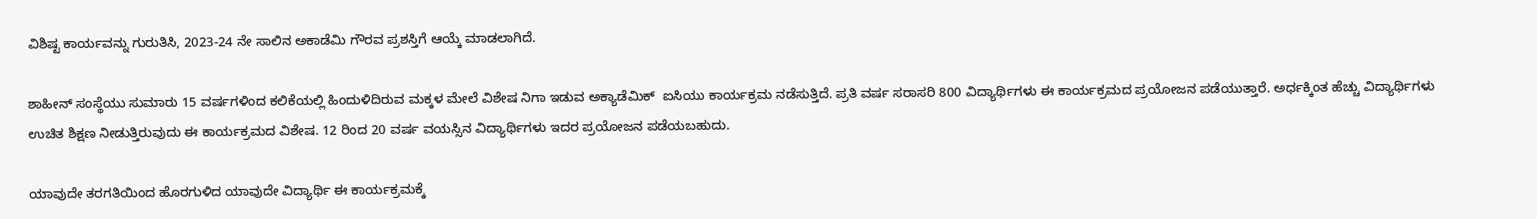ವಿಶಿಷ್ಟ ಕಾರ್ಯವನ್ನು ಗುರುತಿಸಿ, 2023-24 ನೇ ಸಾಲಿನ ಅಕಾಡೆಮಿ ಗೌರವ ಪ್ರಶಸ್ತಿಗೆ ಆಯ್ಕೆ ಮಾಡಲಾಗಿದೆ.

ಶಾಹೀನ್ ಸಂಸ್ಥೆಯು ಸುಮಾರು 15 ವರ್ಷಗಳಿಂದ ಕಲಿಕೆಯಲ್ಲಿ ಹಿಂದುಳಿದಿರುವ ಮಕ್ಕಳ ಮೇಲೆ ವಿಶೇಷ ನಿಗಾ ಇಡುವ ಅಕ್ಯಾಡೆಮಿಕ್  ಐಸಿಯು ಕಾರ್ಯಕ್ರಮ ನಡೆಸುತ್ತಿದೆ. ಪ್ರತಿ ವರ್ಷ ಸರಾಸರಿ 800 ವಿದ್ಯಾರ್ಥಿಗಳು ಈ ಕಾರ್ಯಕ್ರಮದ ಪ್ರಯೋಜನ ಪಡೆಯುತ್ತಾರೆ. ಅರ್ಧಕ್ಕಿಂತ ಹೆಚ್ಚು ವಿದ್ಯಾರ್ಥಿಗಳು ಉಚಿತ ಶಿಕ್ಷಣ ನೀಡುತ್ತಿರುವುದು ಈ ಕಾರ್ಯಕ್ರಮದ ವಿಶೇಷ. 12 ರಿಂದ 20 ವರ್ಷ ವಯಸ್ಸಿನ ವಿದ್ಯಾರ್ಥಿಗಳು ಇದರ ಪ್ರಯೋಜನ ಪಡೆಯಬಹುದು.

ಯಾವುದೇ ತರಗತಿಯಿಂದ ಹೊರಗುಳಿದ ಯಾವುದೇ ವಿದ್ಯಾರ್ಥಿ ಈ ಕಾರ್ಯಕ್ರಮಕ್ಕೆ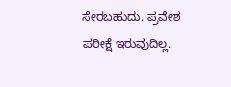ಸೇರಬಹುದು. ಪ್ರವೇಶ ಪರೀಕ್ಷೆ ಇರುವುದಿಲ್ಲ.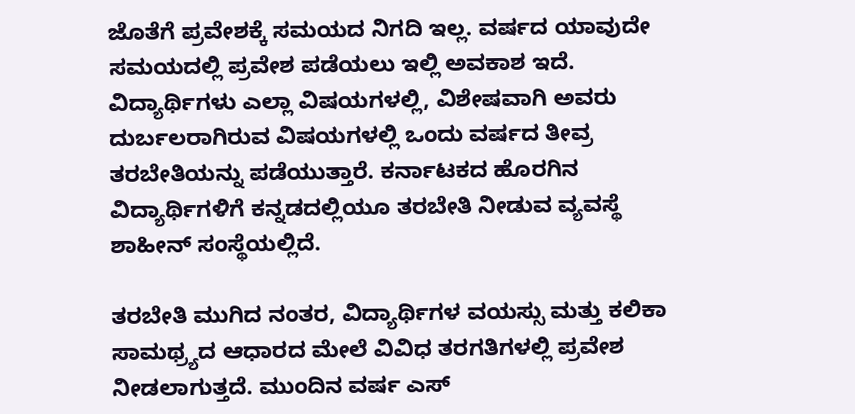ಜೊತೆಗೆ ಪ್ರವೇಶಕ್ಕೆ ಸಮಯದ ನಿಗದಿ ಇಲ್ಲ. ವರ್ಷದ ಯಾವುದೇ ಸಮಯದಲ್ಲಿ ಪ್ರವೇಶ ಪಡೆಯಲು ಇಲ್ಲಿ ಅವಕಾಶ ಇದೆ. ವಿದ್ಯಾರ್ಥಿಗಳು ಎಲ್ಲಾ ವಿಷಯಗಳಲ್ಲಿ, ವಿಶೇಷವಾಗಿ ಅವರು ದುರ್ಬಲರಾಗಿರುವ ವಿಷಯಗಳಲ್ಲಿ ಒಂದು ವರ್ಷದ ತೀವ್ರ ತರಬೇತಿಯನ್ನು ಪಡೆಯುತ್ತಾರೆ. ಕರ್ನಾಟಕದ ಹೊರಗಿನ ವಿದ್ಯಾರ್ಥಿಗಳಿಗೆ ಕನ್ನಡದಲ್ಲಿಯೂ ತರಬೇತಿ ನೀಡುವ ವ್ಯವಸ್ಥೆ ಶಾಹೀನ್ ಸಂಸ್ಥೆಯಲ್ಲಿದೆ.

ತರಬೇತಿ ಮುಗಿದ ನಂತರ, ವಿದ್ಯಾರ್ಥಿಗಳ ವಯಸ್ಸು ಮತ್ತು ಕಲಿಕಾ ಸಾಮಥ್ರ್ಯದ ಆಧಾರದ ಮೇಲೆ ವಿವಿಧ ತರಗತಿಗಳಲ್ಲಿ ಪ್ರವೇಶ ನೀಡಲಾಗುತ್ತದೆ. ಮುಂದಿನ ವರ್ಷ ಎಸ್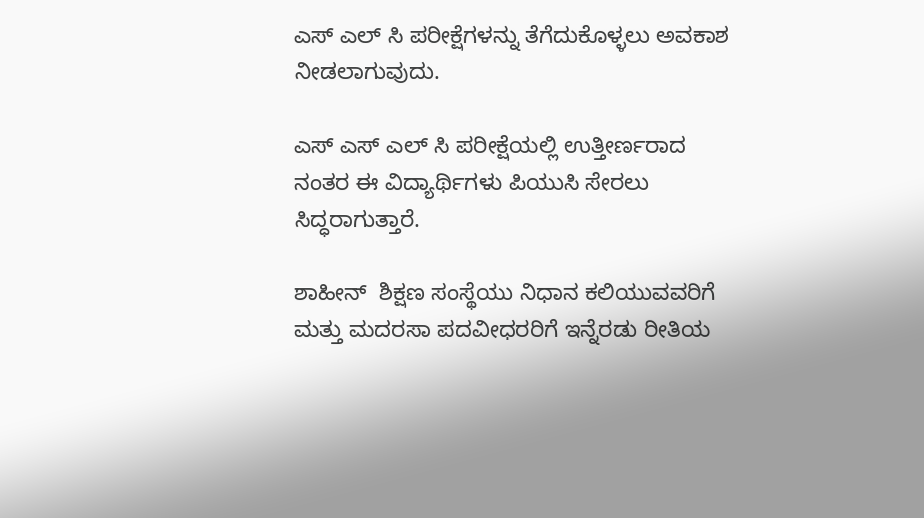ಎಸ್ ಎಲ್ ಸಿ ಪರೀಕ್ಷೆಗಳನ್ನು ತೆಗೆದುಕೊಳ್ಳಲು ಅವಕಾಶ ನೀಡಲಾಗುವುದು.

ಎಸ್ ಎಸ್ ಎಲ್ ಸಿ ಪರೀಕ್ಷೆಯಲ್ಲಿ ಉತ್ತೀರ್ಣರಾದ ನಂತರ ಈ ವಿದ್ಯಾರ್ಥಿಗಳು ಪಿಯುಸಿ ಸೇರಲು ಸಿದ್ಧರಾಗುತ್ತಾರೆ.

ಶಾಹೀನ್  ಶಿಕ್ಷಣ ಸಂಸ್ಥೆಯು ನಿಧಾನ ಕಲಿಯುವವರಿಗೆ ಮತ್ತು ಮದರಸಾ ಪದವೀಧರರಿಗೆ ಇನ್ನೆರಡು ರೀತಿಯ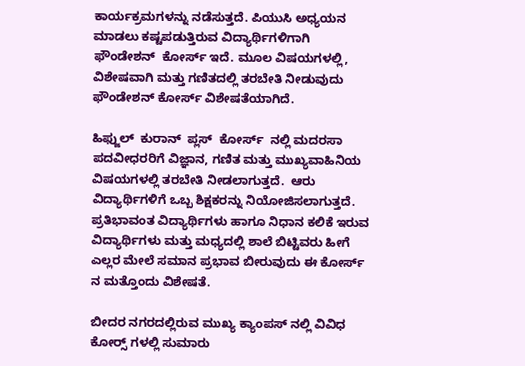ಕಾರ್ಯಕ್ರಮಗಳನ್ನು ನಡೆಸುತ್ತದೆ. ಪಿಯುಸಿ ಅಧ್ಯಯನ ಮಾಡಲು ಕಷ್ಟಪಡುತ್ತಿರುವ ವಿದ್ಯಾರ್ಥಿಗಳಿಗಾಗಿ ಫೌಂಡೇಶನ್  ಕೋರ್ಸ್ ಇದೆ. ಮೂಲ ವಿಷಯಗಳಲ್ಲಿ, ವಿಶೇಷವಾಗಿ ಮತ್ತು ಗಣಿತದಲ್ಲಿ ತರಬೇತಿ ನೀಡುವುದು  ಫೌಂಡೇಶನ್ ಕೋರ್ಸ್ ವಿಶೇಷತೆಯಾಗಿದೆ.

ಹಿಫ್ಜುಲ್  ಕುರಾನ್  ಪ್ಲಸ್  ಕೋರ್ಸ್  ನಲ್ಲಿ ಮದರಸಾ ಪದವೀಧರರಿಗೆ ವಿಜ್ಞಾನ, ಗಣಿತ ಮತ್ತು ಮುಖ್ಯವಾಹಿನಿಯ ವಿಷಯಗಳಲ್ಲಿ ತರಬೇತಿ ನೀಡಲಾಗುತ್ತದೆ.  ಆರು ವಿದ್ಯಾರ್ಥಿಗಳಿಗೆ ಒಬ್ಬ ಶಿಕ್ಷಕರನ್ನು ನಿಯೋಜಿಸಲಾಗುತ್ತದೆ. ಪ್ರತಿಭಾವಂತ ವಿದ್ಯಾರ್ಥಿಗಳು ಹಾಗೂ ನಿಧಾನ ಕಲಿಕೆ ಇರುವ ವಿದ್ಯಾರ್ಥಿಗಳು ಮತ್ತು ಮಧ್ಯದಲ್ಲಿ ಶಾಲೆ ಬಿಟ್ಟಿವರು ಹೀಗೆ ಎಲ್ಲರ ಮೇಲೆ ಸಮಾನ ಪ್ರಭಾವ ಬೀರುವುದು ಈ ಕೋರ್ಸ್ ನ ಮತ್ತೊಂದು ವಿಶೇಷತೆ.

ಬೀದರ ನಗರದಲ್ಲಿರುವ ಮುಖ್ಯ ಕ್ಯಾಂಪಸ್ ನಲ್ಲಿ ವಿವಿಧ ಕೋರ್ಸ್‍ ಗಳಲ್ಲಿ ಸುಮಾರು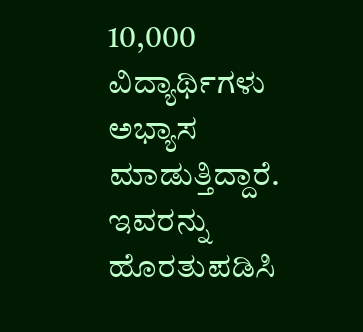10,000 ವಿದ್ಯಾರ್ಥಿಗಳು ಅಭ್ಯಾಸ ಮಾಡುತ್ತಿದ್ದಾರೆ. ಇವರನ್ನು ಹೊರತುಪಡಿಸಿ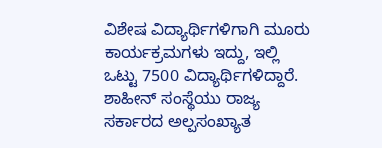ವಿಶೇಷ ವಿದ್ಯಾರ್ಥಿಗಳಿಗಾಗಿ ಮೂರು ಕಾರ್ಯಕ್ರಮಗಳು ಇದ್ದು, ಇಲ್ಲಿ ಒಟ್ಟು 7500 ವಿದ್ಯಾರ್ಥಿಗಳಿದ್ದಾರೆ. ಶಾಹೀನ್ ಸಂಸ್ಥೆಯು ರಾಜ್ಯ ಸರ್ಕಾರದ ಅಲ್ಪಸಂಖ್ಯಾತ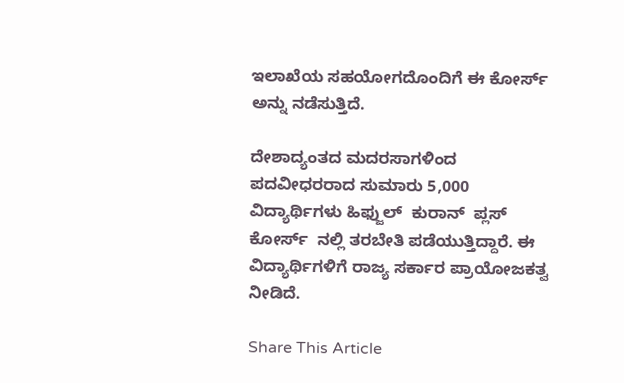ಇಲಾಖೆಯ ಸಹಯೋಗದೊಂದಿಗೆ ಈ ಕೋರ್ಸ್ ಅನ್ನು ನಡೆಸುತ್ತಿದೆ.

ದೇಶಾದ್ಯಂತದ ಮದರಸಾಗಳಿಂದ ಪದವೀಧರರಾದ ಸುಮಾರು 5,000 ವಿದ್ಯಾರ್ಥಿಗಳು ಹಿಫ್ಜುಲ್  ಕುರಾನ್  ಪ್ಲಸ್ ಕೋರ್ಸ್  ನಲ್ಲಿ ತರಬೇತಿ ಪಡೆಯುತ್ತಿದ್ದಾರೆ. ಈ ವಿದ್ಯಾರ್ಥಿಗಳಿಗೆ ರಾಜ್ಯ ಸರ್ಕಾರ ಪ್ರಾಯೋಜಕತ್ವ ನೀಡಿದೆ.

Share This Article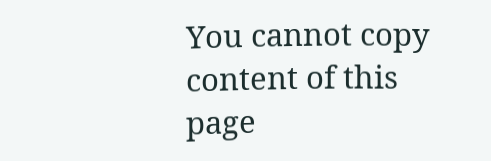You cannot copy content of this page